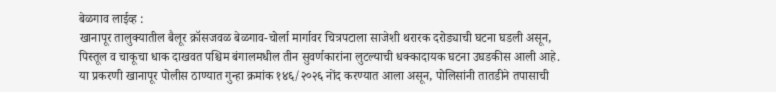बेळगाव लाईव्ह :
खानापूर तालुक्यातील बैलूर क्रॉसजवळ बेळगाव-चोर्ला मार्गावर चित्रपटाला साजेशी थरारक दरोड्याची घटना घडली असून, पिस्तूल व चाकूचा धाक दाखवत पश्चिम बंगालमधील तीन सुवर्णकारांना लुटल्याची धक्कादायक घटना उघडकीस आली आहे. या प्रकरणी खानापूर पोलीस ठाण्यात गुन्हा क्रमांक १४६/२०२६ नोंद करण्यात आला असून, पोलिसांनी तातडीने तपासाची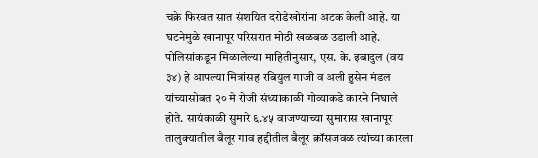चक्रे फिरवत सात संशयित दरोडेखोरांना अटक केली आहे. या घटनेमुळे खानापूर परिसरात मोठी खळबळ उडाली आहे.
पोलिसांकडून मिळालेल्या माहितीनुसार, एस. के. इबादुल (वय ३४) हे आपल्या मित्रांसह रबियुल गाजी व अली हुसेन मंडल यांच्यासोबत २० मे रोजी संध्याकाळी गोव्याकडे कारने निघाले होते. सायंकाळी सुमारे ६.४५ वाजण्याच्या सुमारास खानापूर तालुक्यातील बैलूर गाव हद्दीतील बैलूर क्रॉसजवळ त्यांच्या कारला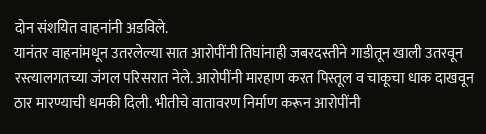दोन संशयित वाहनांनी अडविले.
यानंतर वाहनांमधून उतरलेल्या सात आरोपींनी तिघांनाही जबरदस्तीने गाडीतून खाली उतरवून रस्त्यालगतच्या जंगल परिसरात नेले. आरोपींनी मारहाण करत पिस्तूल व चाकूचा धाक दाखवून ठार मारण्याची धमकी दिली. भीतीचे वातावरण निर्माण करून आरोपींनी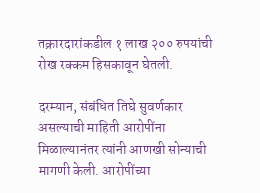तक्रारदारांकडील १ लाख २०० रुपयांची रोख रक्कम हिसकावून घेतली.

दरम्यान, संबंधित तिघे सुवर्णकार असल्याची माहिती आरोपींना मिळाल्यानंतर त्यांनी आणखी सोन्याची मागणी केली. आरोपींच्या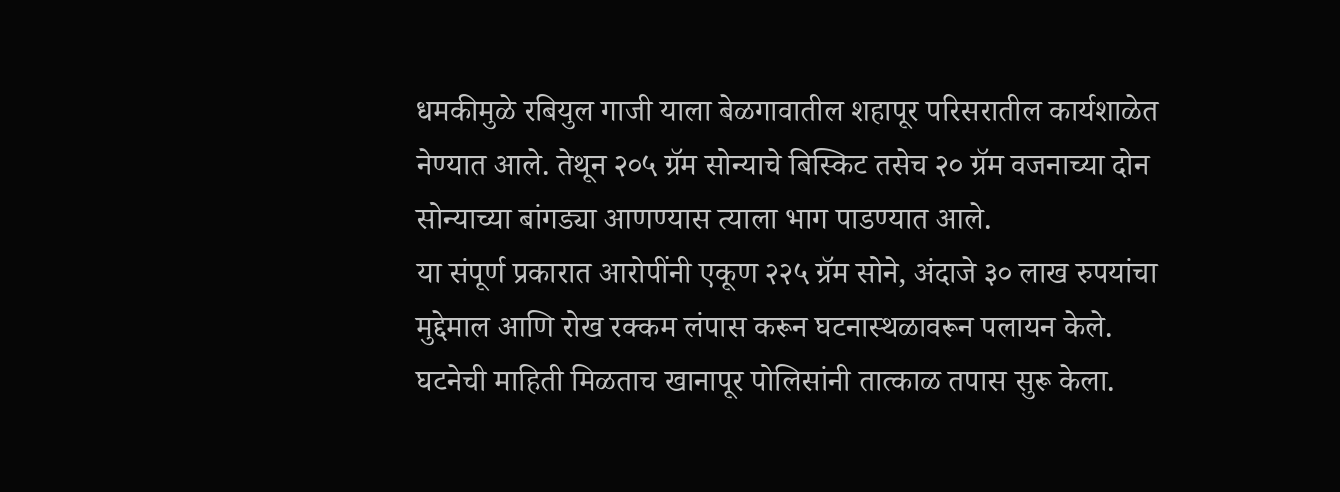धमकीमुळे रबियुल गाजी याला बेळगावातील शहापूर परिसरातील कार्यशाळेत नेण्यात आले. तेथून २०५ ग्रॅम सोन्याचे बिस्किट तसेच २० ग्रॅम वजनाच्या दोन सोन्याच्या बांगड्या आणण्यास त्याला भाग पाडण्यात आले.
या संपूर्ण प्रकारात आरोपींनी एकूण २२५ ग्रॅम सोने, अंदाजे ३० लाख रुपयांचा मुद्देमाल आणि रोख रक्कम लंपास करून घटनास्थळावरून पलायन केले.
घटनेची माहिती मिळताच खानापूर पोलिसांनी तात्काळ तपास सुरू केला.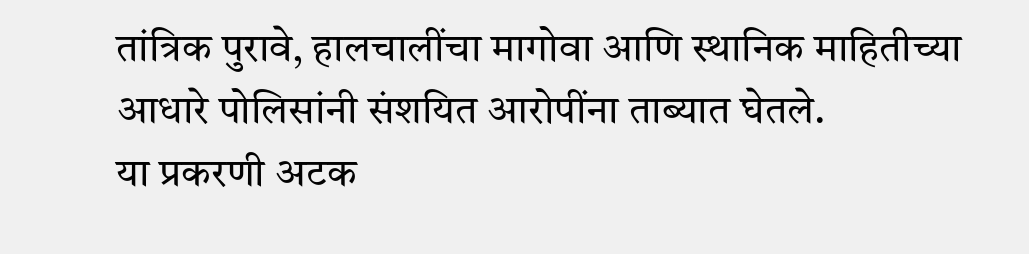तांत्रिक पुरावे, हालचालींचा मागोवा आणि स्थानिक माहितीच्या आधारे पोलिसांनी संशयित आरोपींना ताब्यात घेतले.
या प्रकरणी अटक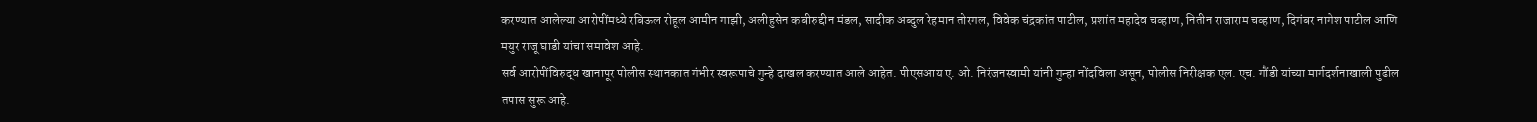करण्यात आलेल्या आरोपींमध्ये रबिऊल रोहूल आमीन गाझी, अलीहुसेन कबीरुद्दीन मंडल, सादीक अब्दुल रेहमान तोरगल, विवेक चंद्रकांत पाटील, प्रशांत महादेव चव्हाण, नितीन राजाराम चव्हाण, दिगंबर नागेश पाटील आणि मयुर राजू घाडी यांचा समावेश आहे.
सर्व आरोपींविरुद्ध खानापूर पोलीस स्थानकात गंभीर स्वरूपाचे गुन्हे दाखल करण्यात आले आहेत. पीएसआय ए. ओ. निरंजनस्वामी यांनी गुन्हा नोंदविला असून, पोलीस निरीक्षक एल. एच. गौंडी यांच्या मार्गदर्शनाखाली पुढील तपास सुरू आहे.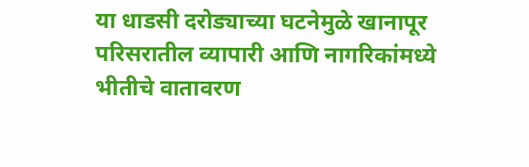या धाडसी दरोड्याच्या घटनेमुळे खानापूर परिसरातील व्यापारी आणि नागरिकांमध्ये भीतीचे वातावरण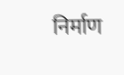निर्माण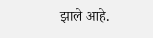झाले आहे.